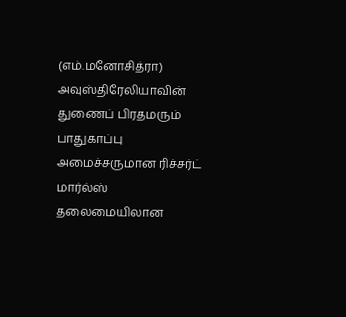(எம்.மனோசித்ரா)
அவுஸ்திரேலியாவின் துணைப் பிரதமரும் பாதுகாப்பு அமைச்சருமான ரிச்சர்ட் மார்ல்ஸ் தலைமையிலான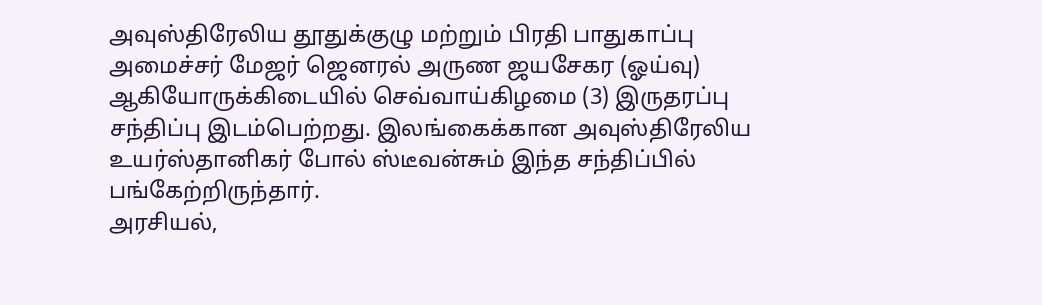அவுஸ்திரேலிய தூதுக்குழு மற்றும் பிரதி பாதுகாப்பு அமைச்சர் மேஜர் ஜெனரல் அருண ஜயசேகர (ஓய்வு) ஆகியோருக்கிடையில் செவ்வாய்கிழமை (3) இருதரப்பு சந்திப்பு இடம்பெற்றது. இலங்கைக்கான அவுஸ்திரேலிய உயர்ஸ்தானிகர் போல் ஸ்டீவன்சும் இந்த சந்திப்பில் பங்கேற்றிருந்தார்.
அரசியல்,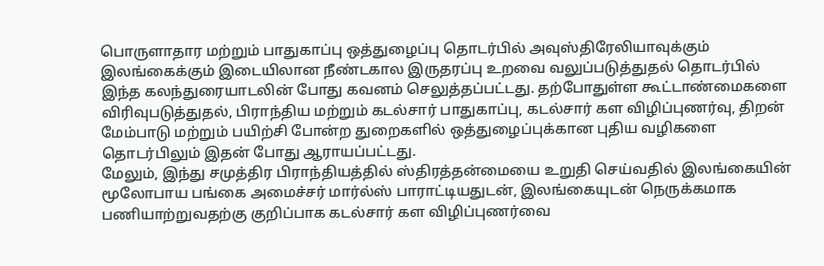பொருளாதார மற்றும் பாதுகாப்பு ஒத்துழைப்பு தொடர்பில் அவுஸ்திரேலியாவுக்கும் இலங்கைக்கும் இடையிலான நீண்டகால இருதரப்பு உறவை வலுப்படுத்துதல் தொடர்பில் இந்த கலந்துரையாடலின் போது கவனம் செலுத்தப்பட்டது. தற்போதுள்ள கூட்டாண்மைகளை விரிவுபடுத்துதல், பிராந்திய மற்றும் கடல்சார் பாதுகாப்பு, கடல்சார் கள விழிப்புணர்வு, திறன் மேம்பாடு மற்றும் பயிற்சி போன்ற துறைகளில் ஒத்துழைப்புக்கான புதிய வழிகளை தொடர்பிலும் இதன் போது ஆராயப்பட்டது.
மேலும், இந்து சமுத்திர பிராந்தியத்தில் ஸ்திரத்தன்மையை உறுதி செய்வதில் இலங்கையின் மூலோபாய பங்கை அமைச்சர் மார்ல்ஸ் பாராட்டியதுடன், இலங்கையுடன் நெருக்கமாக பணியாற்றுவதற்கு குறிப்பாக கடல்சார் கள விழிப்புணர்வை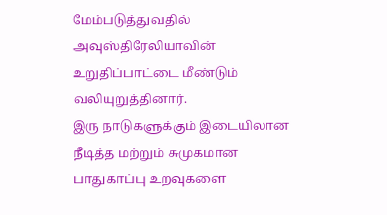மேம்படுத்துவதில் அவுஸ்திரேலியாவின் உறுதிப்பாட்டை மீண்டும் வலியுறுத்தினார்.
இரு நாடுகளுக்கும் இடையிலான நீடித்த மற்றும் சுமுகமான பாதுகாப்பு உறவுகளை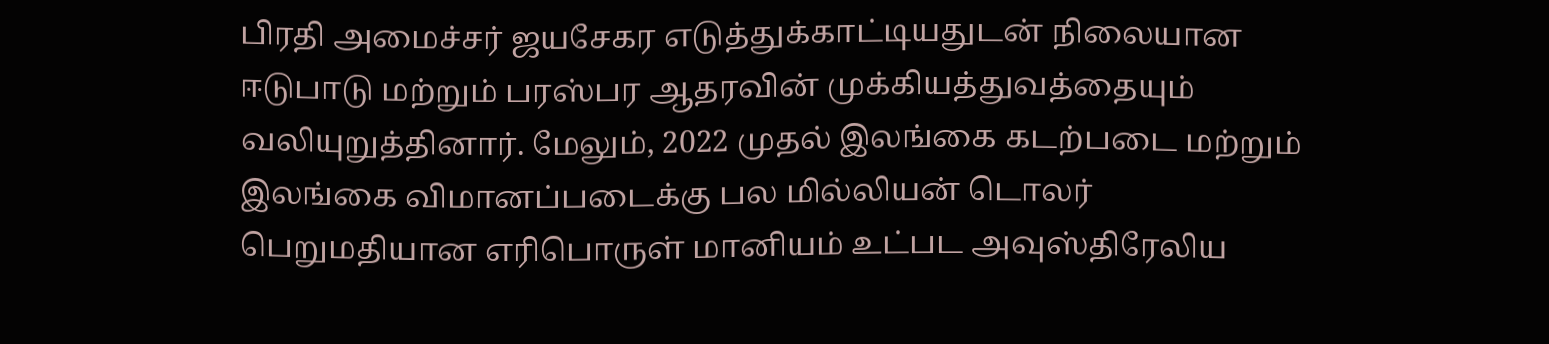பிரதி அமைச்சர் ஜயசேகர எடுத்துக்காட்டியதுடன் நிலையான ஈடுபாடு மற்றும் பரஸ்பர ஆதரவின் முக்கியத்துவத்தையும் வலியுறுத்தினார். மேலும், 2022 முதல் இலங்கை கடற்படை மற்றும் இலங்கை விமானப்படைக்கு பல மில்லியன் டொலர் பெறுமதியான எரிபொருள் மானியம் உட்பட அவுஸ்திரேலிய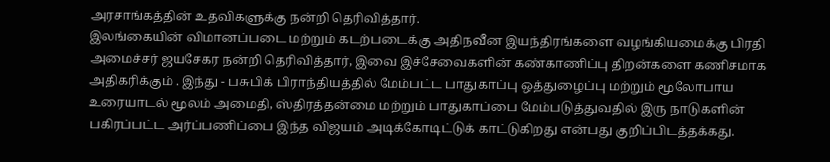அரசாங்கத்தின் உதவிகளுக்கு நன்றி தெரிவித்தார்.
இலங்கையின் விமானப்படை மற்றும் கடற்படைக்கு அதிநவீன இயந்திரங்களை வழங்கியமைக்கு பிரதி அமைச்சர் ஜயசேகர நன்றி தெரிவித்தார், இவை இச்சேவைகளின் கண்காணிப்பு திறன்களை கணிசமாக அதிகரிக்கும் . இந்து - பசுபிக் பிராந்தியத்தில் மேம்பட்ட பாதுகாப்பு ஒத்துழைப்பு மற்றும் மூலோபாய உரையாடல் மூலம் அமைதி, ஸ்திரத்தன்மை மற்றும் பாதுகாப்பை மேம்படுத்துவதில் இரு நாடுகளின் பகிரப்பட்ட அர்ப்பணிப்பை இந்த விஜயம் அடிக்கோடிட்டுக் காட்டுகிறது என்பது குறிப்பிடத்தக்கது.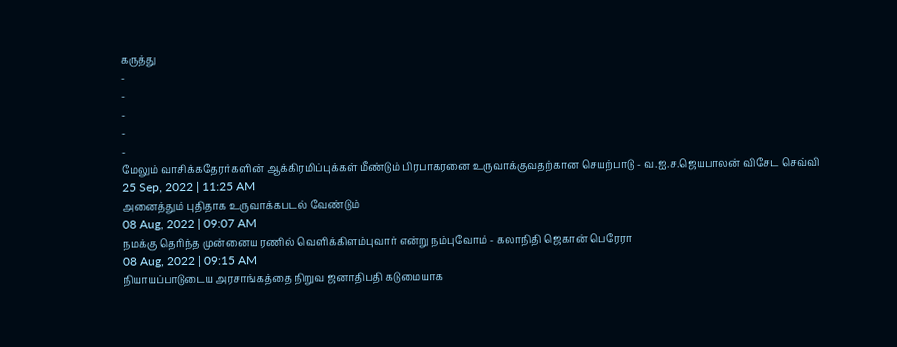கருத்து
-
-
-
-
-
மேலும் வாசிக்கதேரர்களின் ஆக்கிரமிப்புக்கள் மீண்டும் பிரபாகரனை உருவாக்குவதற்கான செயற்பாடு - வ.ஐ.ச.ஜெயபாலன் விசேட செவ்வி
25 Sep, 2022 | 11:25 AM
அனைத்தும் புதிதாக உருவாக்கபடல் வேண்டும்
08 Aug, 2022 | 09:07 AM
நமக்கு தெரிந்த முன்னைய ரணில் வெளிக்கிளம்புவார் என்று நம்புவோம் - கலாநிதி ஜெகான் பெரேரா
08 Aug, 2022 | 09:15 AM
நியாயப்பாடுடைய அரசாங்கத்தை நிறுவ ஜனாதிபதி கடுமையாக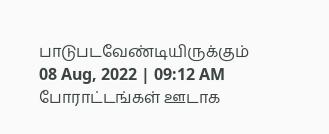பாடுபடவேண்டியிருக்கும்
08 Aug, 2022 | 09:12 AM
போராட்டங்கள் ஊடாக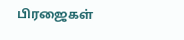பிரஜைகள்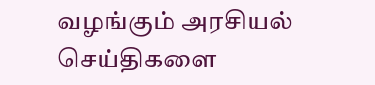வழங்கும் அரசியல் செய்திகளை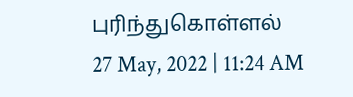புரிந்துகொள்ளல்
27 May, 2022 | 11:24 AM